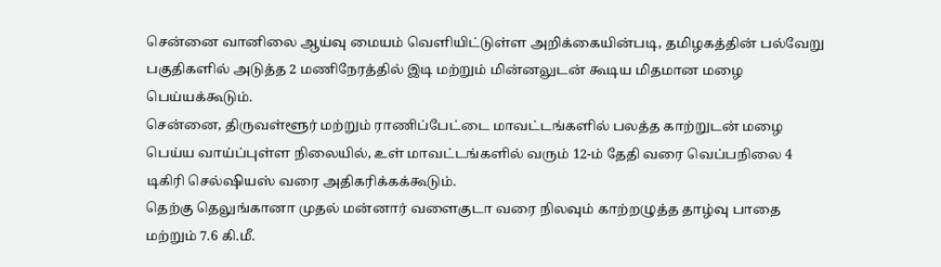சென்னை வானிலை ஆய்வு மையம் வெளியிட்டுள்ள அறிக்கையின்படி, தமிழகத்தின் பல்வேறு பகுதிகளில் அடுத்த 2 மணிநேரத்தில் இடி மற்றும் மின்னலுடன் கூடிய மிதமான மழை பெய்யக்கூடும்.
சென்னை, திருவள்ளூர் மற்றும் ராணிப்பேட்டை மாவட்டங்களில் பலத்த காற்றுடன் மழை பெய்ய வாய்ப்புள்ள நிலையில், உள் மாவட்டங்களில் வரும் 12-ம் தேதி வரை வெப்பநிலை 4 டிகிரி செல்ஷியஸ் வரை அதிகரிக்கக்கூடும்.
தெற்கு தெலுங்கானா முதல் மன்னார் வளைகுடா வரை நிலவும் காற்றழுத்த தாழ்வு பாதை மற்றும் 7.6 கி.மீ.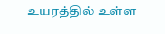உயரத்தில் உள்ள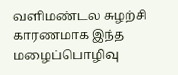வளிமண்டல சுழற்சி காரணமாக இந்த மழைப்பொழிவு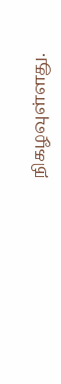நிகழவுள்ளது.